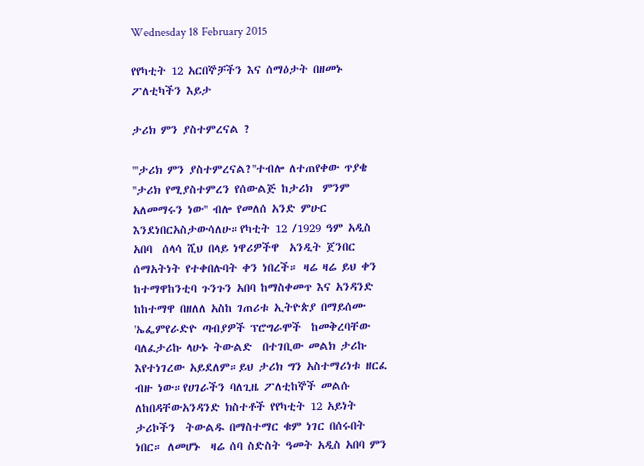Wednesday 18 February 2015

የየካቲት 12 አርበኞቻችን እና ሰማዕታት በዘመኑ ፖለቲካችን እይታ

ታሪክ ምን ያስተምረናል ?

'''ታሪክ ምን ያስተምረናል?''ተብሎ ለተጠየቀው ጥያቄ ''ታሪክ የሚያስተምረን የሰውልጅ ከታሪክ  ምንም አለመማሩን ነው'' ብሎ የመለሰ አንድ ምሁር እንደነበርአስታውሳለሁ።የካቲት 12 /1929 ዓም አዲስ አበባ  ሰላሳ ሺህ በላይ ነዋሪዎችዋ  አንዲት ጀንበር ሰማአትነት የተቀበሉባት ቀን ነበረች። ዛሬ ዛሬ ይህ ቀን  ከተማዋከንቲባ ጉንጉን አበባ ከማስቀመጥ እና አንዳንድ ከከተማዋ በዘለለ አስከ ገጠሪቱ ኢትዮጵያ በማይሰሙ 'ኤፌምየራድዮ ጣብያዎች ፕሮግራሞች  ከመቅረባቸው ባለፈታሪኩ ላሁኑ ትውልድ  በተገቢው መልክ ታሪኩ እየተነገረው አይደለም።ይህ ታሪክ ግን አስተማሪነቱ ዘርፈ ብዙ ነው።የሀገራችን ባለጊዜ ፖለቲከኞች መልሱ ለከበዳቸውአንዳንድ ክስተቶች የየካቲት 12 አይነት ታሪኮችን  ትውልዱ በማስተማር ቁም ነገር በሰሩበት ነበር። ለመሆኑ  ዛሬ ሰባ ስድስት ዓመት አዲስ አበባ ምን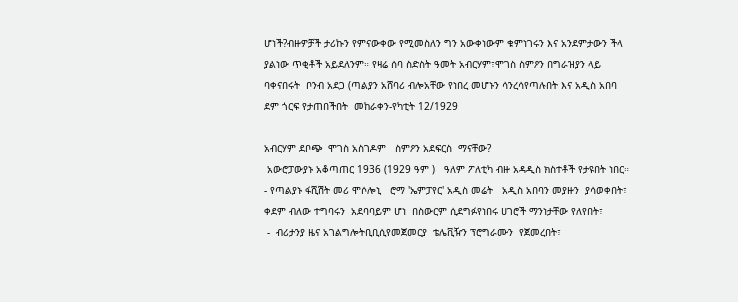ሆነች?ብዙዎቻች ታሪኩን የምናውቀው የሚመስለን ግን አውቀነውም ቁምነገሩን እና አንደምታውን ችላ ያልነው ጥቂቶች አይደለንም። የዛሬ ሰባ ስድስት ዓመት አብርሃም፣ሞገስ ስምዖን በግራዝያን ላይ ባቀናበሩት  ቦንብ አደጋ (ጣልያን አሸባሪ ብሎአቸው የነበረ መሆኑን ሳንረሳየጣሉበት እና አዲስ አበባ  ደም ጎርፍ የታጠበችበት  መከራቀን-የካቲት 12/1929

አብርሃም ደቦጭ  ሞገስ አስገዶም   ስምዖን አደፍርስ  ማናቸው?
 አውሮፓውያኑ አቆጣጠር 1936 (1929 ዓም )   ዓለም ፖለቲካ ብዙ አዳዲስ ክስተቶች የታዩበት ነበር።
- የጣልያኑ ፋሺሽት መሪ ሞሶሎኒ   ሮማ 'ኤምፓየር' አዲስ መሬት   አዲስ አበባን መያዙን  ያሳወቀበት፣ ቀደም ብለው ተግባሩን  አደባባይም ሆነ  በስውርም ሲደግፉየነበሩ ሀገሮች ማንነታቸው የለየበት፣
 -  ብሪታንያ ዜና አገልግሎትቢቢሲየመጀመርያ  ቴሌቪዥን ፕሮግራሙን  የጀመረበት፣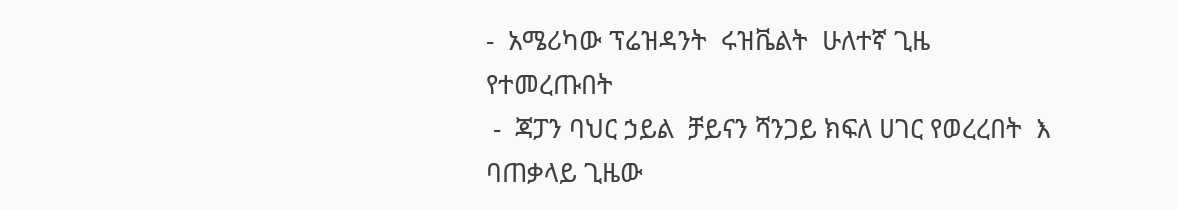-  አሜሪካው ፕሬዝዳንት  ሩዝቬልት  ሁለተኛ ጊዜ የተመረጡበት
 -  ጃፓን ባህር ኃይል  ቻይናን ሻንጋይ ክፍለ ሀገር የወረረበት  እ ባጠቃላይ ጊዜው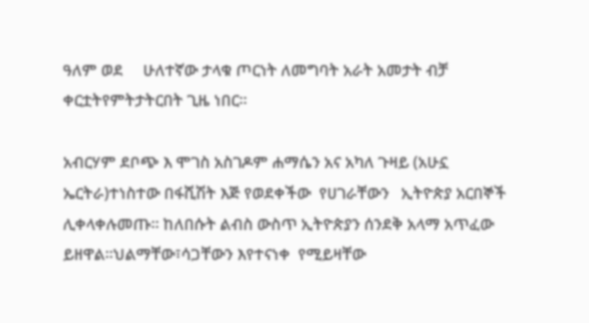ዓለም ወደ     ሁለተኛው ታላቁ ጦርነት ለመግባት አራት አመታት ብቻ ቀርቷትየምትታትርበት ጊዜ ነበር።

አብርሃም ደቦጭ እ ሞገስ አስገዶም ሐማሴን አና አካለ ጉዛይ (አሁኗ ኤርትራ)ተነስተው በፋሺሽት እጅ የወደቀችው  የሀገራቸውን   ኢትዮጵያ አርበኞች ሊቀላቀሉመጡ። ከለበሱት ልብስ ውስጥ ኢትዮጵያን ሰንደቅ አላማ አጥፈው ይዘዋል።ህልማቸው፣ሳጋቸውን እየተናነቀ  የሚይዛቸው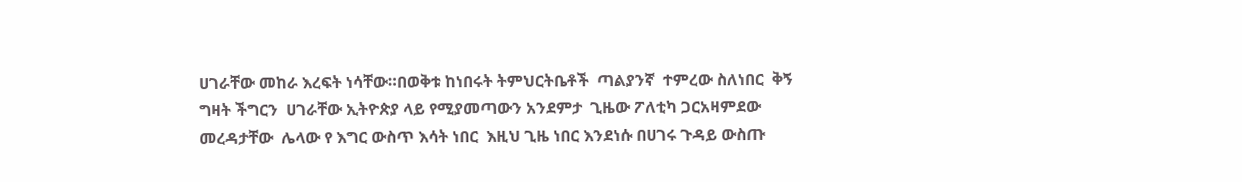ሀገራቸው መከራ እረፍት ነሳቸው።በወቅቱ ከነበሩት ትምህርትቤቶች  ጣልያንኛ  ተምረው ስለነበር  ቅኝ ግዛት ችግርን  ሀገራቸው ኢትዮጵያ ላይ የሚያመጣውን አንደምታ  ጊዜው ፖለቲካ ጋርአዛምደው መረዳታቸው  ሌላው የ እግር ውስጥ እሳት ነበር  እዚህ ጊዜ ነበር እንደነሱ በሀገሩ ጉዳይ ውስጡ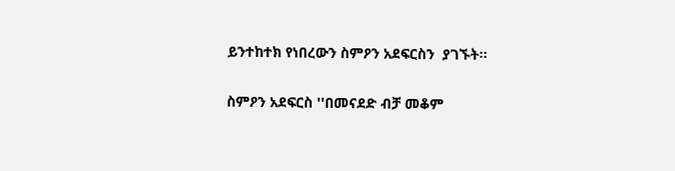ይንተከተክ የነበረውን ስምዖን አደፍርስን  ያገኙት።

ስምዖን አደፍርስ ''በመናደድ ብቻ መቆም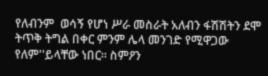የለብንም  ወሳኝ የሆነ ሥራ መስራት አለብን ፋሽሽትን ደሞ ትጥቅ ትግል በቀር ምንም ሌላ መንገድ የሚዋጋው  የለም''ይላቸው ነበር። ስምዖን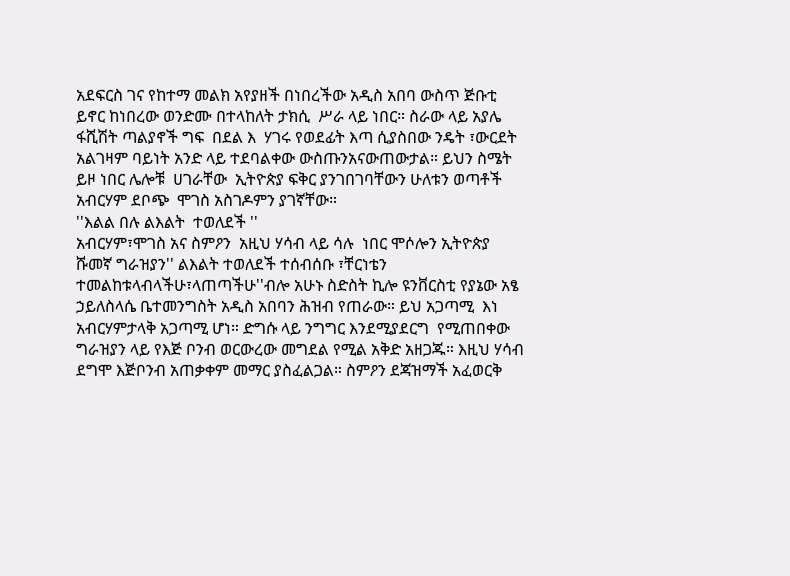አደፍርስ ገና የከተማ መልክ አየያዘች በነበረችው አዲስ አበባ ውስጥ ጅቡቲ ይኖር ከነበረው ወንድሙ በተላከለት ታክሲ  ሥራ ላይ ነበር። ስራው ላይ አያሌ  ፋሺሽት ጣልያኖች ግፍ  በደል እ  ሃገሩ የወደፊት እጣ ሲያስበው ንዴት ፣ውርደት  አልገዛም ባይነት አንድ ላይ ተደባልቀው ውስጡንአናውጠውታል። ይህን ስሜት ይዞ ነበር ሌሎቹ  ሀገራቸው  ኢትዮጵያ ፍቅር ያንገበገባቸውን ሁለቱን ወጣቶች አብርሃም ደቦጭ  ሞገስ አስገዶምን ያገኛቸው።
''እልል በሉ ልእልት  ተወለደች ''
አብርሃም፣ሞገስ አና ስምዖን  አዚህ ሃሳብ ላይ ሳሉ  ነበር ሞሶሎን ኢትዮጵያ ሹመኛ ግራዝያን'' ልእልት ተወለደች ተሰብሰቡ ፣ቸርነቴን ተመልከቱላብላችሁ፣ላጠጣችሁ''ብሎ አሁኑ ስድስት ኪሎ ዩንቨርስቲ የያኔው አፄ ኃይለስላሴ ቤተመንግስት አዲስ አበባን ሕዝብ የጠራው። ይህ አጋጣሚ  እነ አብርሃምታላቅ አጋጣሚ ሆነ። ድግሱ ላይ ንግግር እንደሚያደርግ  የሚጠበቀው ግራዝያን ላይ የእጅ ቦንብ ወርውረው መግደል የሚል አቅድ አዘጋጁ። እዚህ ሃሳብ ደግሞ እጅቦንብ አጠቃቀም መማር ያስፈልጋል። ስምዖን ደጃዝማች አፈወርቅ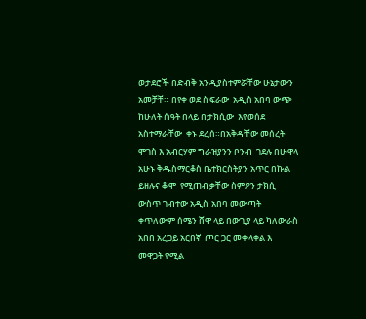ወታደሮች በድብቅ አንዲያስተምሯቸው ሁኔታውን አመቻቸ። በየቀ ወደ ስፍራው  አዲስ አበባ ውጭ ከሁለት ሰዓት በላይ በታክሲው  እየወሰደ አስተማራቸው  ቀኑ ደረሰ።በአቅዳቸው መሰረት ሞገስ እ አብርሃም ግራዝያንን ቦንብ  ገደሉ በሁዋላ  አሁኑ ቅዱስማርቆስ ቤተክርስትያን አጥር በኩል ይዘሉና ቆሞ  የሚጠብቃቸው ስምዖን ታክሲ ውስጥ ገብተው አዲስ አበባ መውጣት ቀጥለውም ሰሜን ሸዋ ላይ በውጊያ ላይ ካለውራስ አበበ አረጋይ አርበኛ  ጦር ጋር መቀላቀል እ መዋጋት የሚል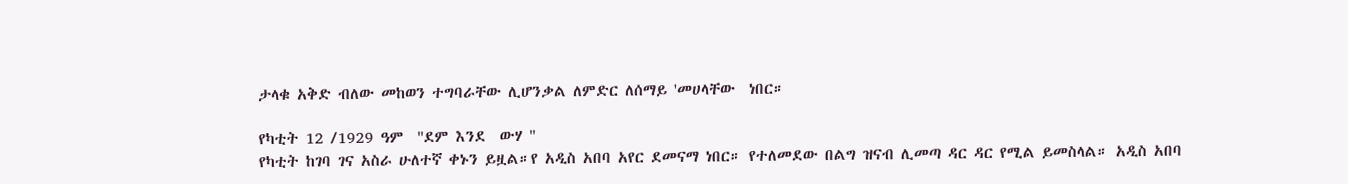ታላቁ አቅድ ብለው መከወን ተግባራቸው ሊሆንቃል ለምድር ለሰማይ 'መሀላቸው  ነበር።

የካቲት 12 /1929 ዓም  ''ደም እንደ  ውሃ ''
የካቲት ከገባ ገና አስራ ሁለተኛ ቀኑን ይዟል።የ አዲስ አበባ አየር ደመናማ ነበር። የተለመደው በልግ ዝናብ ሊመጣ ዳር ዳር የሚል ይመስላል። አዲስ አበባ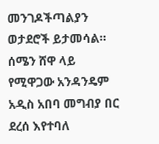መንገዶችጣልያን ወታደሮች ይታመሳል። ሰሜን ሸዋ ላይ የሚዋጋው አንዳንዴም አዲስ አበባ መግብያ በር ደረሰ እየተባለ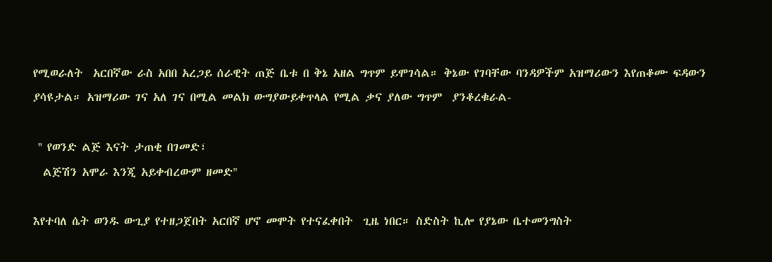የሚወራለት  አርበኛው ራስ አበበ አረጋይ ሰራዊት ጠጅ ቤቱ በ ቅኔ አዘል ግጥም ይሞገሳል። ቅኔው የገባቸው ባንዳዎችም አዝማሪውን እየጠቆሙ ፍዳውን ያሳዩታል። አዝማሪው ገና አለ ገና በሚል መልክ ውግያውይቀጥላል የሚል ቃና ያለው ግጥም  ያንቆረቁራል-

 '' የወንድ ልጅ እናት ታጠቂ በገመድ፣
  ልጅሽን አሞራ እንጂ አይቀብረውም ዘመድ''

እየተባለ ሴት ወንዱ ውጊያ የተዘጋጀበት አርበኛ ሆኖ መሞት የተናፈቀበት  ጊዜ ነበር። ስድስት ኪሎ የያኔው ቤተመንግስት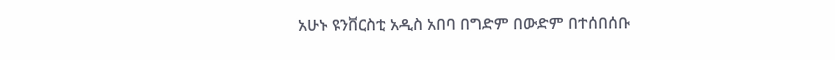አሁኑ ዩንቨርስቲ አዲስ አበባ በግድም በውድም በተሰበሰቡ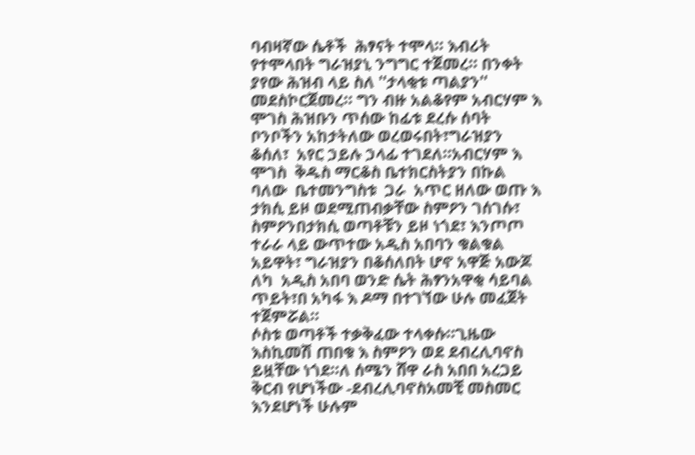ባብዛኛው ሴቶች  ሕፃናት ተሞላ። እብሪት የተሞላበት ግራዝያኒ ንግግር ተጀመረ። በንቀት ያየው ሕዝብ ላይ ስለ ''ታላቂቱ ጣልያን'' መደስኮርጀመረ። ግን ብዙ አልቆየም አብርሃም እ ሞገስ ሕዝቡን ጥሰው ከፊቱ ደረሱ ሰባት ቦንቦችን አከታትለው ወረወሩበት፣ግራዝያን ቆሰለ፣  አየር ኃይሉ ኃላፊ ተገደለ።አብርሃም እ ሞገስ  ቅዱስ ማርቆስ ቤተክርስትያን በኩል ባለው  ቤተመንግስቱ  ጋራ  አጥር ዘለው ወጡ እ ታክሲ ይዞ ወደሚጠብቃቸው ስምዖን ገሰገሱ፣ ስምዖንበታክሲ ወጣቶቹን ይዞ ነጎደ፣ እንጦጦ ተራራ ላይ ውጥተው አዲስ አበባን ቁልቁል አይዋት፣ ግራዝያን በቆሰለበት ሆኖ አዋጅ አውጆ ለካ  አዲስ አበባ ወንድ ሴት ሕፃንአዋቂ ሳይባል  ጥይት፣በ አካፋ እ ዶማ በተገኘው ሁሉ መፈጀት ተጀምሯል።
ሶስቱ ወጣቶች ተቃቅፈው ተላቀሱ።ጊዜው እስኪመሽ ጠበቁ እ ስምዖን ወደ ደብረሊባኖስ ይዟቸው ነጎደ።ለ ሰሜን ሸዋ ራስ አበበ አረጋይ ቅርብ የሆነችው -ደብረሊባኖስአመቺ መስመር እንደሆነች ሁሉም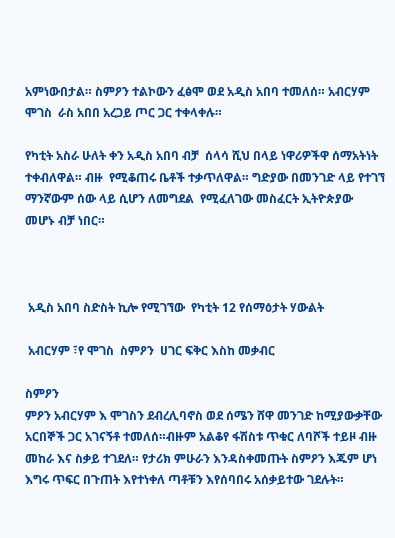አምነውበታል። ስምዖን ተልኮውን ፈፅሞ ወደ አዲስ አበባ ተመለሰ። አብርሃም  ሞገስ  ራስ አበበ አረጋይ ጦር ጋር ተቀላቀሉ።

የካቲት አስራ ሁለት ቀን አዲስ አበባ ብቻ  ሰላሳ ሺህ በላይ ነዋሪዎችዋ ሰማአትነት ተቀብለዋል። ብዙ  የሚቆጠሩ ቤቶች ተቃጥለዋል። ግድያው በመንገድ ላይ የተገኘ ማንኛውም ሰው ላይ ሲሆን ለመግደል  የሚፈለገው መስፈርት ኢትዮጵያው መሆኑ ብቻ ነበር።



 አዲስ አበባ ስድስት ኪሎ የሚገኘው  የካቲት 12 የሰማዕታት ሃውልት

 አብርሃም ፣የ ሞገስ  ስምዖን  ሀገር ፍቅር እስከ መቃብር

ስምዖን
ምዖን አብርሃም እ ሞገስን ደብረሊባኖስ ወደ ሰሜን ሸዋ መንገድ ከሚያውቃቸው አርበኞች ጋር አገናኝቶ ተመለሰ።ብዙም አልቆየ ፋሽስቱ ጥቁር ለባሾች ተይዞ ብዙ መከራ እና ስቃይ ተገደለ። የታሪክ ምሁራን እንዳስቀመጡት ስምዖን እጁም ሆነ እግሩ ጥፍር በጉጠት እየተነቀለ ጣቶቹን እየሰባበሩ አሰቃይተው ገደሉት።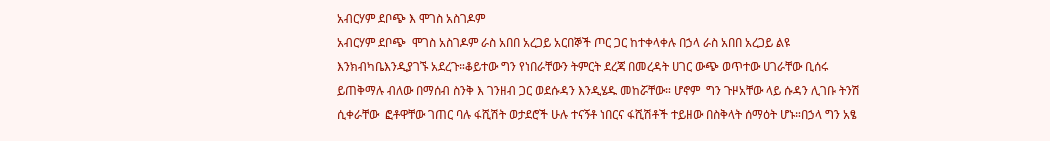አብርሃም ደቦጭ እ ሞገስ አስገዶም
አብርሃም ደቦጭ  ሞገስ አስገዶም ራስ አበበ አረጋይ አርበኞች ጦር ጋር ከተቀላቀሉ በኃላ ራስ አበበ አረጋይ ልዩ እንክብካቤእንዲያገኙ አደረጉ።ቆይተው ግን የነበራቸውን ትምርት ደረጃ በመረዳት ሀገር ውጭ ወጥተው ሀገራቸው ቢሰሩ ይጠቅማሉ ብለው በማሰብ ስንቅ እ ገንዘብ ጋር ወደሱዳን እንዲሄዱ መከሯቸው። ሆኖም  ግን ጉዞአቸው ላይ ሱዳን ሊገቡ ትንሽ ሲቀራቸው  ፎቶዋቸው ገጠር ባሉ ፋሺሽት ወታደሮች ሁሉ ተናኝቶ ነበርና ፋሺሽቶች ተይዘው በስቅላት ሰማዕት ሆኑ።በኃላ ግን አፄ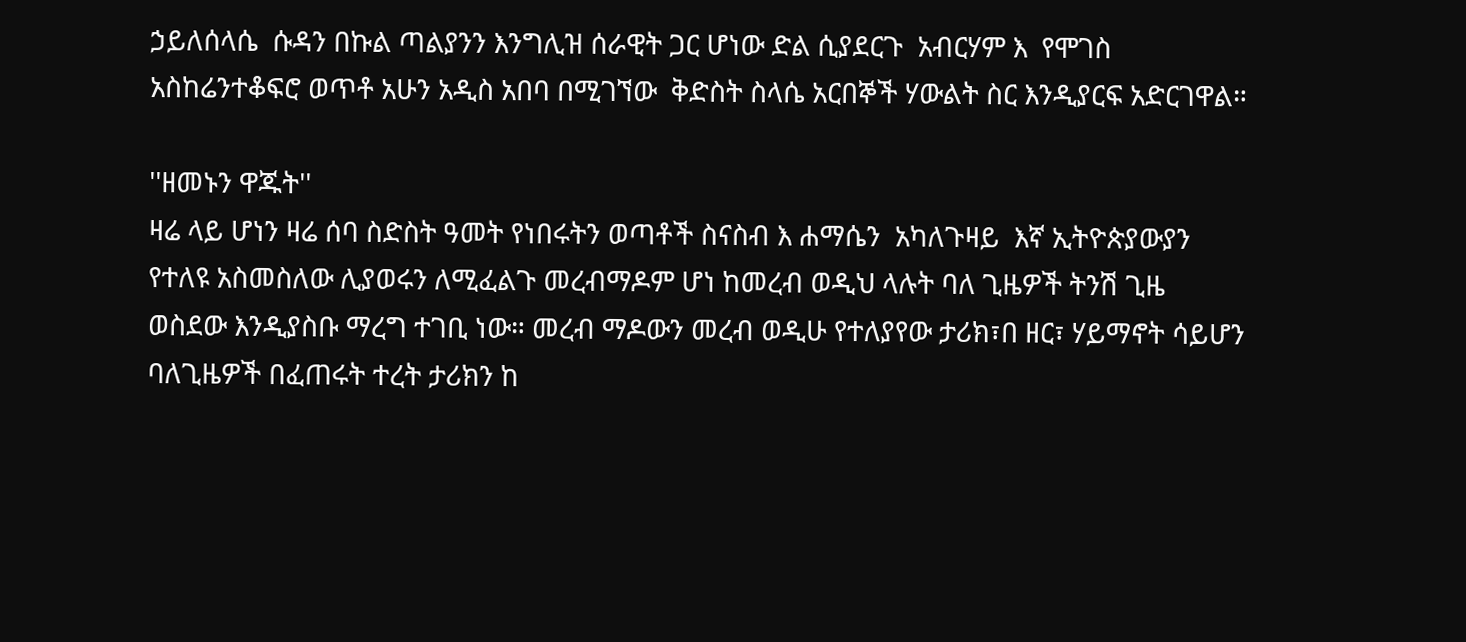ኃይለሰላሴ  ሱዳን በኩል ጣልያንን እንግሊዝ ሰራዊት ጋር ሆነው ድል ሲያደርጉ  አብርሃም እ  የሞገስ አስከሬንተቆፍሮ ወጥቶ አሁን አዲስ አበባ በሚገኘው  ቅድስት ስላሴ አርበኞች ሃውልት ስር እንዲያርፍ አድርገዋል።

''ዘመኑን ዋጁት''
ዛሬ ላይ ሆነን ዛሬ ሰባ ስድስት ዓመት የነበሩትን ወጣቶች ስናስብ እ ሐማሴን  አካለጉዛይ  እኛ ኢትዮጵያውያን የተለዩ አስመስለው ሊያወሩን ለሚፈልጉ መረብማዶም ሆነ ከመረብ ወዲህ ላሉት ባለ ጊዜዎች ትንሽ ጊዜ ወስደው እንዲያስቡ ማረግ ተገቢ ነው። መረብ ማዶውን መረብ ወዲሁ የተለያየው ታሪክ፣በ ዘር፣ ሃይማኖት ሳይሆን ባለጊዜዎች በፈጠሩት ተረት ታሪክን ከ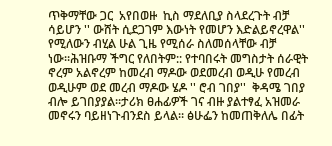ጥቅማቸው ጋር  አየበወዙ  ኪስ ማደለቢያ ስላደረጉት ብቻ ሳይሆን '' ውሸት ሲደጋገም እውነት የመሆን እድልይኖረዋል'' የሚለውን ብሂል ሁል ጊዜ የሚሰራ ስለመሰላቸው ብቻ ነው።ሕዝቡማ ችግር የለበትም:: የተባበሩት መግስታት ሰራዊት ኖረም አልኖረም ከመረብ ማዶው ወደመረብ ወዲሁ የመረብ ወዲሁም ወደ መረብ ማዶው ሄዶ '' ሮብ ገበያ''  ቅዳሜ ገበያ ብሎ ይገበያያል።ታሪክ ፀሐፊዎች ገና ብዙ ያልተፃፈ አዝመራ መኖሩን ባይዘነጉብንደስ ይላል። ፅሁፌን ከመጠቅለሌ በፊት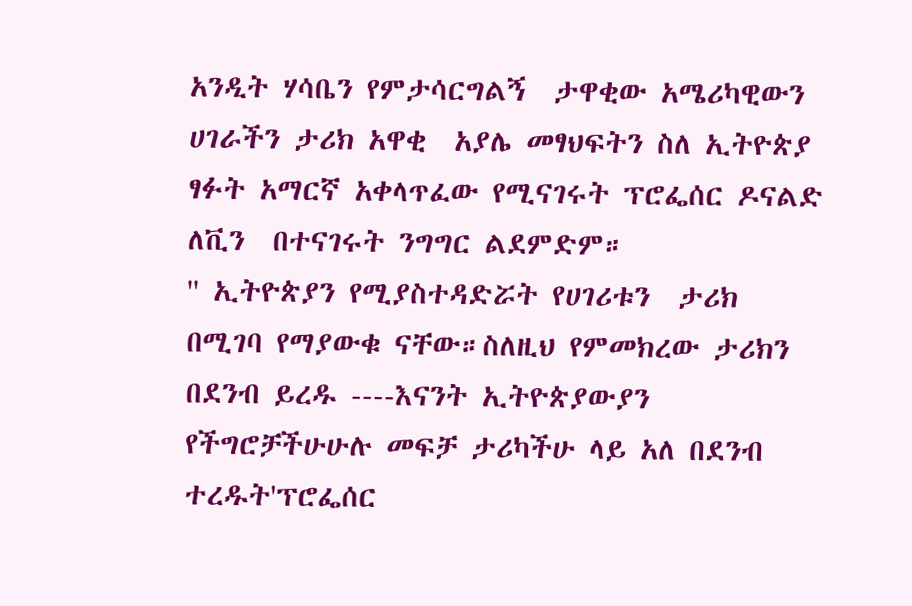አንዲት ሃሳቤን የምታሳርግልኝ  ታዋቂው አሜሪካዊውን  ሀገራችን ታሪክ አዋቂ  አያሌ መፃህፍትን ስለ ኢትዮጵያ  ፃፉት አማርኛ አቀላጥፈው የሚናገሩት ፕሮፌሰር ዶናልድ ለቪን  በተናገሩት ንግግር ልደምድም።
'' ኢትዮጵያን የሚያስተዳድሯት የሀገሪቱን  ታሪክ በሚገባ የማያውቁ ናቸው።ስለዚህ የምመክረው ታሪክን በደንብ ይረዱ ----እናንት ኢትዮጵያውያን የችግሮቻችሁሁሉ መፍቻ ታሪካችሁ ላይ አለ በደንብ ተረዱት'ፕሮፌሰር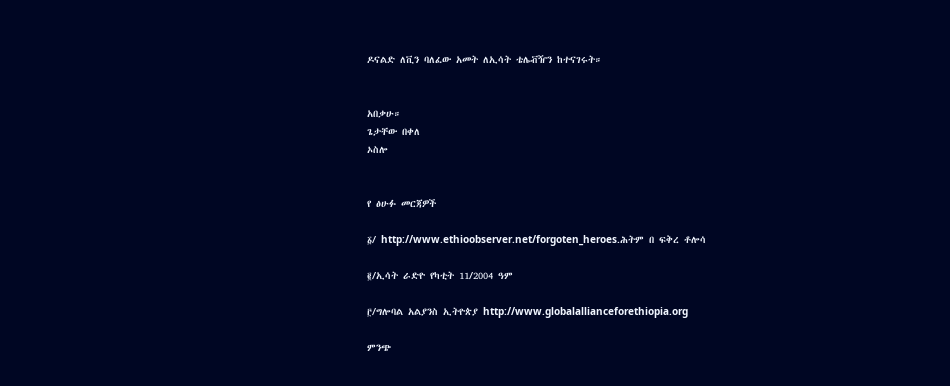ዶናልድ ለቪን ባለፈው አመት ለኢሳት ቴሌቭዥን ከተናገሩት።


አበቃሁ።
ጌታቸው በቀለ
ኦስሎ


የ ፅሁፉ መርጃዎች

፩/ http://www.ethioobserver.net/forgoten_heroes.ሕትም በ ፍቅረ ቶሎሳ

፪/ኢሳት ራድዮ የካቲት 11/2004 ዓም

፫/ግሎባል አልያንስ ኢትዮጵያ http://www.globalallianceforethiopia.org

ምንጭ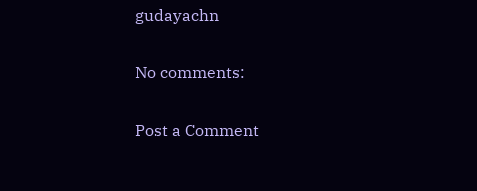gudayachn

No comments:

Post a Comment